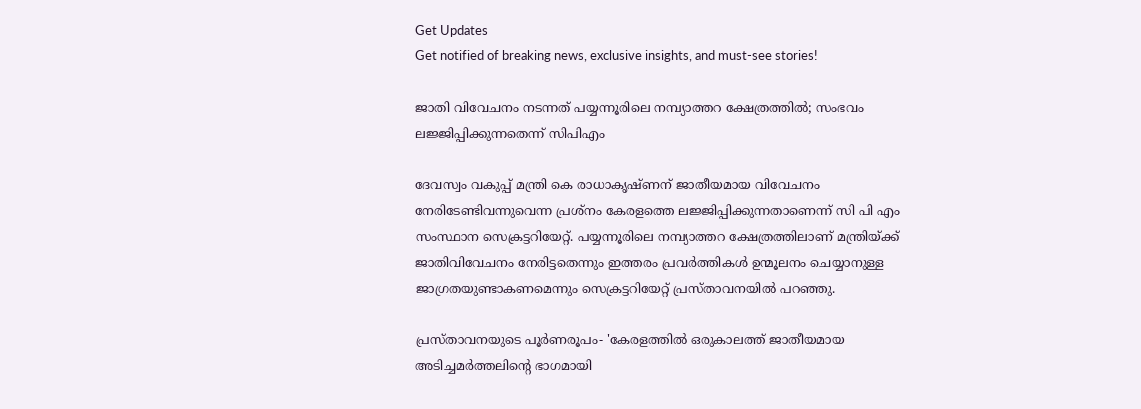Get Updates
Get notified of breaking news, exclusive insights, and must-see stories!

ജാതി വിവേചനം നടന്നത് പയ്യന്നൂരിലെ നമ്പ്യാത്തറ ക്ഷേത്രത്തിൽ; സംഭവം ലജ്ജിപ്പിക്കുന്നതെന്ന് സിപിഎം

ദേവസ്വം വകുപ്പ് മന്ത്രി കെ രാധാകൃഷ്‌ണന്‌ ജാതീയമായ വിവേചനം നേരിടേണ്ടിവന്നുവെന്ന പ്രശ്‌നം കേരളത്തെ ലജ്ജിപ്പിക്കുന്നതാണെന്ന് സി പി എം സംസ്ഥാന സെക്രട്ടറിയേറ്റ്. പയ്യന്നൂരിലെ നമ്പ്യാത്തറ ക്ഷേത്രത്തിലാണ് മന്ത്രിയ്ക്ക് ജാതിവിവേചനം നേരിട്ടതെന്നും ഇത്തരം പ്രവര്‍ത്തികള്‍ ഉന്മൂലനം ചെയ്യാനുള്ള ജാഗ്രതയുണ്ടാകണമെന്നും സെക്രട്ടറിയേറ്റ് പ്രസ്താവനയിൽ പറഞ്ഞു.

പ്രസ്താവനയുടെ പൂർണരൂപം- 'കേരളത്തില്‍ ഒരുകാലത്ത്‌ ജാതീയമായ അടിച്ചമര്‍ത്തലിന്റെ ഭാഗമായി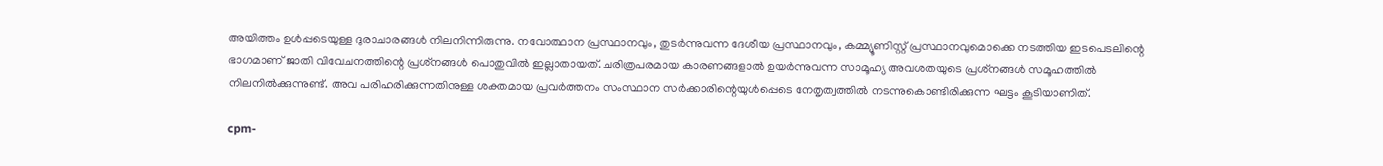അയിത്തം ഉള്‍പ്പടെയുള്ള ദുരാചാരങ്ങള്‍ നിലനിന്നിരുന്നു. നവോത്ഥാന പ്രസ്ഥാനവും, തുടര്‍ന്നുവന്ന ദേശീയ പ്രസ്ഥാനവും, കമ്മ്യൂണിസ്റ്റ്‌ പ്രസ്ഥാനവുമൊക്കെ നടത്തിയ ഇടപെടലിന്റെ ഭാഗമാണ്‌ ജാതി വിവേചനത്തിന്റെ പ്രശ്‌നങ്ങള്‍ പൊതുവില്‍ ഇല്ലാതായത്‌. ചരിത്രപരമായ കാരണങ്ങളാല്‍ ഉയര്‍ന്നുവന്ന സാമൂഹ്യ അവശതയുടെ പ്രശ്‌നങ്ങള്‍ സമൂഹത്തില്‍ നിലനില്‍ക്കുന്നുണ്ട്‌. അവ പരിഹരിക്കുന്നതിനുള്ള ശക്തമായ പ്രവര്‍ത്തനം സംസ്ഥാന സര്‍ക്കാരിന്റെയുള്‍പ്പെടെ നേതൃത്വത്തില്‍ നടന്നുകൊണ്ടിരിക്കുന്ന ഘട്ടം കൂടിയാണിത്‌.

cpm-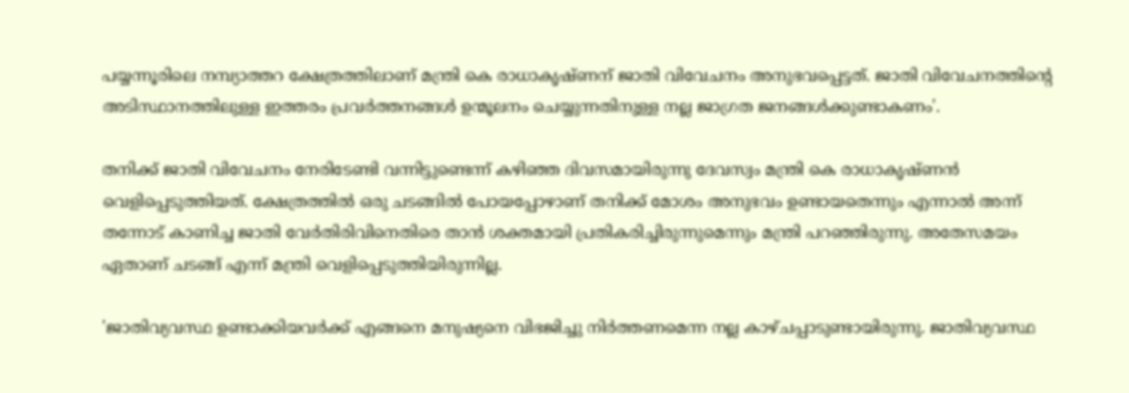പയ്യന്നൂരിലെ നമ്പ്യാത്തറ ക്ഷേത്രത്തിലാണ്‌ മന്ത്രി കെ രാധാകൃഷ്‌ണന്‌ ജാതി വിവേചനം അനുഭവപ്പെട്ടത്‌. ജാതി വിവേചനത്തിന്റെ അടിസ്ഥാനത്തിലുള്ള ഇത്തരം പ്രവര്‍ത്തനങ്ങള്‍ ഉന്മൂലനം ചെയ്യുന്നതിനുള്ള നല്ല ജാഗ്രത ജനങ്ങള്‍ക്കുണ്ടാകണം'.

തനിക്ക് ജാതി വിവേചനം നേരിടേണ്ടി വന്നിട്ടുണ്ടെന്ന് കഴിഞ്ഞ ദിവസമായിരുന്നു ദേവസ്വം മന്ത്രി കെ രാധാകൃഷ്ണൻ വെളിപ്പെടുത്തിയത്. ക്ഷേത്രത്തിൽ ഒരു ചടങ്ങിൽ പോയപ്പോഴാണ് തനിക്ക് മോശം അനുഭവം ഉണ്ടായതെന്നും എന്നാൽ അന്ന് തന്നോട് കാണിച്ച ജാതി വേർതിരിവിനെതിരെ താൻ ശക്തമായി പ്രതികരിച്ചിരുന്നുമെന്നും മന്ത്രി പറഞ്ഞിരുന്നു. അതേസമയം ഏതാണ് ചടങ്ങ് എന്ന് മന്ത്രി വെളിപ്പെടുത്തിയിരുന്നില്ല.

'ജാതിവ്യവസ്ഥ ഉണ്ടാക്കിയവർക്ക് എങ്ങനെ മനുഷ്യനെ വിഭജിച്ചു നിർത്തണമെന്ന നല്ല കാഴ്ചപ്പാടുണ്ടായിരുന്നു. ജാതിവ്യവസ്ഥ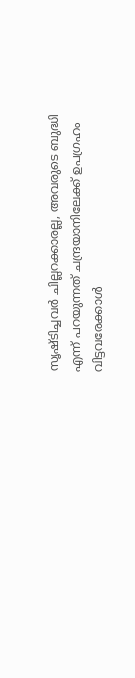സൃഷ്ടിച്ചവർ ചില്ലറക്കാരല്ല, അവരുടെ ബുദ്ധി എന്ന് പറയുന്നത് ചന്ദ്രയാനിലേക്ക് ഉപഗ്രഹം വിട്ടവരേക്കാൾ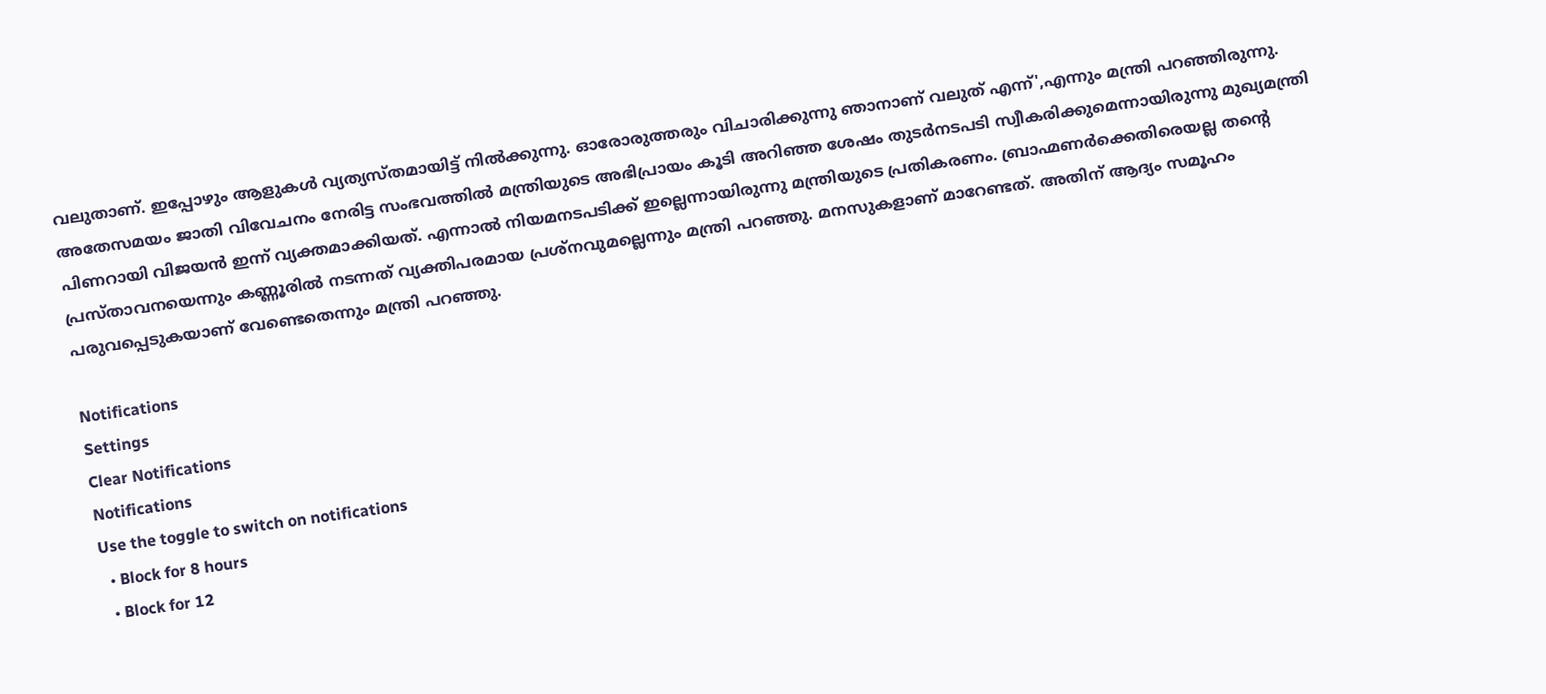വലുതാണ്. ഇപ്പോഴും ആളുകൾ വ്യത്യസ്തമായിട്ട് നിൽക്കുന്നു. ഓരോരുത്തരും വിചാരിക്കുന്നു ഞാനാണ് വലുത് എന്ന്',എന്നും മന്ത്രി പറഞ്ഞിരുന്നു. അതേസമയം ജാതി വിവേചനം നേരിട്ട സംഭവത്തിൽ മന്ത്രിയുടെ അഭിപ്രായം കൂടി അറിഞ്ഞ ശേഷം തുടർനടപടി സ്വീകരിക്കുമെന്നായിരുന്നു മുഖ്യമന്ത്രി പിണറായി വിജയൻ ഇന്ന് വ്യക്തമാക്കിയത്. എന്നാൽ നിയമനടപടിക്ക് ഇല്ലെന്നായിരുന്നു മന്ത്രിയുടെ പ്രതികരണം. ബ്രാഹ്മണർക്കെതിരെയല്ല തന്റെ പ്രസ്താവനയെന്നും കണ്ണൂരിൽ നടന്നത് വ്യക്തിപരമായ പ്രശ്നവുമല്ലെന്നും മന്ത്രി പറഞ്ഞു. മനസുകളാണ് മാറേണ്ടത്. അതിന് ആദ്യം സമൂഹം പരുവപ്പെടുകയാണ് വേണ്ടെതെന്നും മന്ത്രി പറഞ്ഞു.

Notifications
Settings
Clear Notifications
Notifications
Use the toggle to switch on notifications
  • Block for 8 hours
  • Block for 12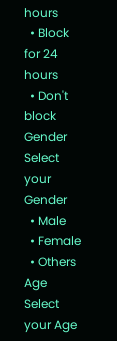hours
  • Block for 24 hours
  • Don't block
Gender
Select your Gender
  • Male
  • Female
  • Others
Age
Select your Age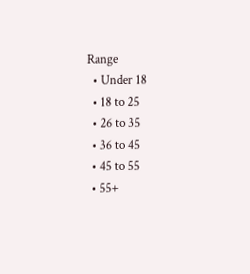Range
  • Under 18
  • 18 to 25
  • 26 to 35
  • 36 to 45
  • 45 to 55
  • 55+